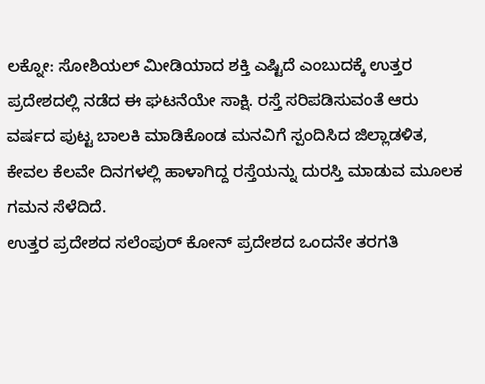ಲಕ್ನೋ: ಸೋಶಿಯಲ್ ಮೀಡಿಯಾದ ಶಕ್ತಿ ಎಷ್ಟಿದೆ ಎಂಬುದಕ್ಕೆ ಉತ್ತರ ಪ್ರದೇಶದಲ್ಲಿ ನಡೆದ ಈ ಘಟನೆಯೇ ಸಾಕ್ಷಿ. ರಸ್ತೆ ಸರಿಪಡಿಸುವಂತೆ ಆರು ವರ್ಷದ ಪುಟ್ಟ ಬಾಲಕಿ ಮಾಡಿಕೊಂಡ ಮನವಿಗೆ ಸ್ಪಂದಿಸಿದ ಜಿಲ್ಲಾಡಳಿತ, ಕೇವಲ ಕೆಲವೇ ದಿನಗಳಲ್ಲಿ ಹಾಳಾಗಿದ್ದ ರಸ್ತೆಯನ್ನು ದುರಸ್ತಿ ಮಾಡುವ ಮೂಲಕ ಗಮನ ಸೆಳೆದಿದೆ.
ಉತ್ತರ ಪ್ರದೇಶದ ಸಲೆಂಪುರ್ ಕೋನ್ ಪ್ರದೇಶದ ಒಂದನೇ ತರಗತಿ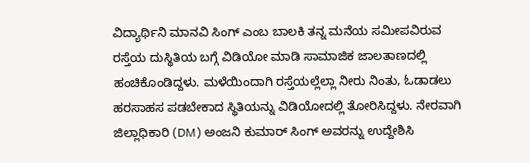ವಿದ್ಯಾರ್ಥಿನಿ ಮಾನವಿ ಸಿಂಗ್ ಎಂಬ ಬಾಲಕಿ ತನ್ನ ಮನೆಯ ಸಮೀಪವಿರುವ ರಸ್ತೆಯ ದುಸ್ಥಿತಿಯ ಬಗ್ಗೆ ವಿಡಿಯೋ ಮಾಡಿ ಸಾಮಾಜಿಕ ಜಾಲತಾಣದಲ್ಲಿ ಹಂಚಿಕೊಂಡಿದ್ದಳು. ಮಳೆಯಿಂದಾಗಿ ರಸ್ತೆಯಲ್ಲೆಲ್ಲಾ ನೀರು ನಿಂತು, ಓಡಾಡಲು ಹರಸಾಹಸ ಪಡಬೇಕಾದ ಸ್ಥಿತಿಯನ್ನು ವಿಡಿಯೋದಲ್ಲಿ ತೋರಿಸಿದ್ದಳು. ನೇರವಾಗಿ ಜಿಲ್ಲಾಧಿಕಾರಿ (DM) ಅಂಜನಿ ಕುಮಾರ್ ಸಿಂಗ್ ಅವರನ್ನು ಉದ್ದೇಶಿಸಿ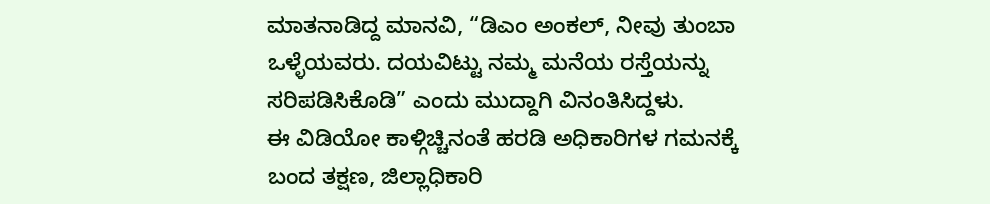ಮಾತನಾಡಿದ್ದ ಮಾನವಿ, “ಡಿಎಂ ಅಂಕಲ್, ನೀವು ತುಂಬಾ ಒಳ್ಳೆಯವರು. ದಯವಿಟ್ಟು ನಮ್ಮ ಮನೆಯ ರಸ್ತೆಯನ್ನು ಸರಿಪಡಿಸಿಕೊಡಿ” ಎಂದು ಮುದ್ದಾಗಿ ವಿನಂತಿಸಿದ್ದಳು.
ಈ ವಿಡಿಯೋ ಕಾಳ್ಗಿಚ್ಚಿನಂತೆ ಹರಡಿ ಅಧಿಕಾರಿಗಳ ಗಮನಕ್ಕೆ ಬಂದ ತಕ್ಷಣ, ಜಿಲ್ಲಾಧಿಕಾರಿ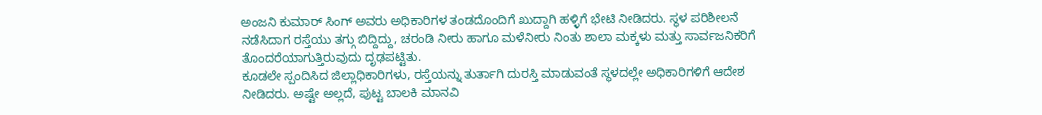ಅಂಜನಿ ಕುಮಾರ್ ಸಿಂಗ್ ಅವರು ಅಧಿಕಾರಿಗಳ ತಂಡದೊಂದಿಗೆ ಖುದ್ದಾಗಿ ಹಳ್ಳಿಗೆ ಭೇಟಿ ನೀಡಿದರು. ಸ್ಥಳ ಪರಿಶೀಲನೆ ನಡೆಸಿದಾಗ ರಸ್ತೆಯು ತಗ್ಗು ಬಿದ್ದಿದ್ದು, ಚರಂಡಿ ನೀರು ಹಾಗೂ ಮಳೆನೀರು ನಿಂತು ಶಾಲಾ ಮಕ್ಕಳು ಮತ್ತು ಸಾರ್ವಜನಿಕರಿಗೆ ತೊಂದರೆಯಾಗುತ್ತಿರುವುದು ದೃಢಪಟ್ಟಿತು.
ಕೂಡಲೇ ಸ್ಪಂದಿಸಿದ ಜಿಲ್ಲಾಧಿಕಾರಿಗಳು, ರಸ್ತೆಯನ್ನು ತುರ್ತಾಗಿ ದುರಸ್ತಿ ಮಾಡುವಂತೆ ಸ್ಥಳದಲ್ಲೇ ಅಧಿಕಾರಿಗಳಿಗೆ ಆದೇಶ ನೀಡಿದರು. ಅಷ್ಟೇ ಅಲ್ಲದೆ, ಪುಟ್ಟ ಬಾಲಕಿ ಮಾನವಿ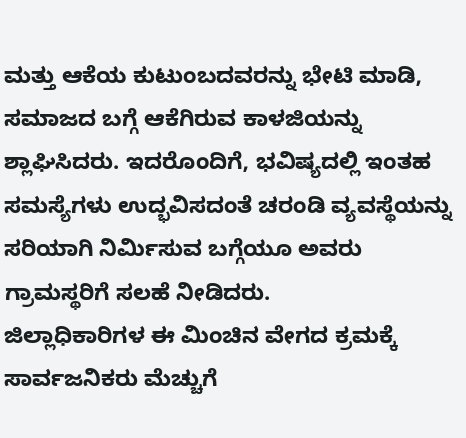ಮತ್ತು ಆಕೆಯ ಕುಟುಂಬದವರನ್ನು ಭೇಟಿ ಮಾಡಿ, ಸಮಾಜದ ಬಗ್ಗೆ ಆಕೆಗಿರುವ ಕಾಳಜಿಯನ್ನು ಶ್ಲಾಘಿಸಿದರು. ಇದರೊಂದಿಗೆ, ಭವಿಷ್ಯದಲ್ಲಿ ಇಂತಹ ಸಮಸ್ಯೆಗಳು ಉದ್ಭವಿಸದಂತೆ ಚರಂಡಿ ವ್ಯವಸ್ಥೆಯನ್ನು ಸರಿಯಾಗಿ ನಿರ್ಮಿಸುವ ಬಗ್ಗೆಯೂ ಅವರು ಗ್ರಾಮಸ್ಥರಿಗೆ ಸಲಹೆ ನೀಡಿದರು.
ಜಿಲ್ಲಾಧಿಕಾರಿಗಳ ಈ ಮಿಂಚಿನ ವೇಗದ ಕ್ರಮಕ್ಕೆ ಸಾರ್ವಜನಿಕರು ಮೆಚ್ಚುಗೆ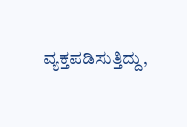ವ್ಯಕ್ತಪಡಿಸುತ್ತಿದ್ದು,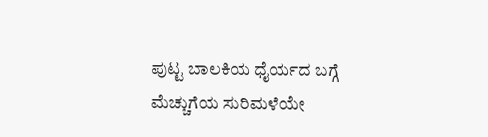ಪುಟ್ಟ ಬಾಲಕಿಯ ಧೈರ್ಯದ ಬಗ್ಗೆ ಮೆಚ್ಚುಗೆಯ ಸುರಿಮಳೆಯೇ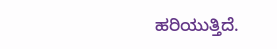ಹರಿಯುತ್ತಿದೆ.